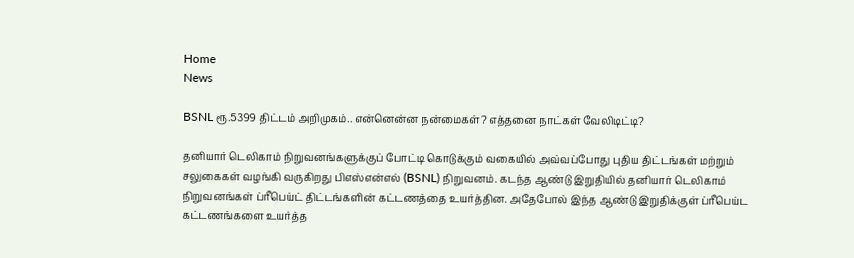Home
News

BSNL ரூ.5399 திட்டம் அறிமுகம்.. என்னென்ன நன்மைகள்? எத்தனை நாட்கள் வேலிடிட்டி?

தனியார் டெலிகாம் நிறுவனங்களுக்குப் போட்டி கொடுக்கும் வகையில் அவ்வப்போது புதிய திட்டங்கள் மற்றும் சலுகைகள் வழங்கி வருகிறது பிஎஸ்என்எல் (BSNL) நிறுவனம். கடந்த ஆண்டு இறுதியில் தனியார் டெலிகாம் நிறுவனங்கள் ப்ரீபெய்ட் திட்டங்களின் கட்டணத்தை உயர்த்தின. அதேபோல் இந்த ஆண்டு இறுதிக்குள் ப்ரீபெய்ட கட்டணங்களை உயர்த்த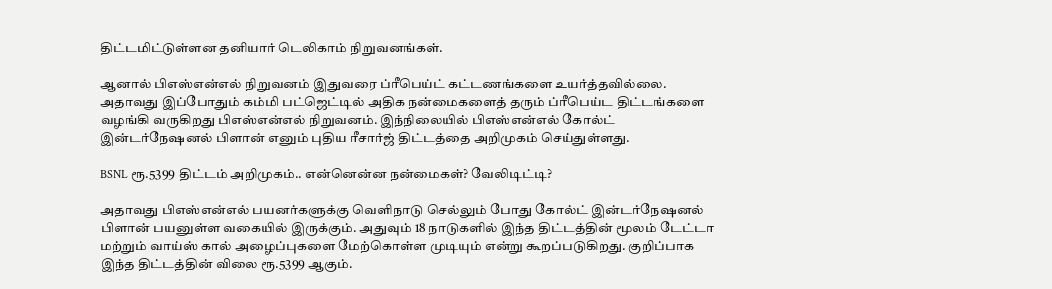திட்டமிட்டுள்ளன தனியார் டெலிகாம் நிறுவனங்கள்.

ஆனால் பிஎஸ்என்எல் நிறுவனம் இதுவரை ப்ரீபெய்ட் கட்டணங்களை உயர்த்தவில்லை. அதாவது இப்போதும் கம்மி பட்ஜெட்டில் அதிக நன்மைகளைத் தரும் ப்ரீபெய்ட திட்டங்களை வழங்கி வருகிறது பிஎஸ்என்எல் நிறுவனம். இந்நிலையில் பிஎஸ்என்எல் கோல்ட் இன்டர்நேஷனல் பிளான் எனும் புதிய ரீசார்ஜ் திட்டத்தை அறிமுகம் செய்துள்ளது.

BSNL ரூ.5399 திட்டம் அறிமுகம்.. என்னென்ன நன்மைகள்? வேலிடிட்டி?

அதாவது பிஎஸ்என்எல் பயனர்களுக்கு வெளிநாடு செல்லும் போது கோல்ட் இன்டர்நேஷனல் பிளான் பயனுள்ள வகையில் இருக்கும். அதுவும் 18 நாடுகளில் இந்த திட்டத்தின் மூலம் டேட்டா மற்றும் வாய்ஸ் கால் அழைப்புகளை மேற்கொள்ள முடியும் என்று கூறப்படுகிறது. குறிப்பாக இந்த திட்டத்தின் விலை ரூ.5399 ஆகும்.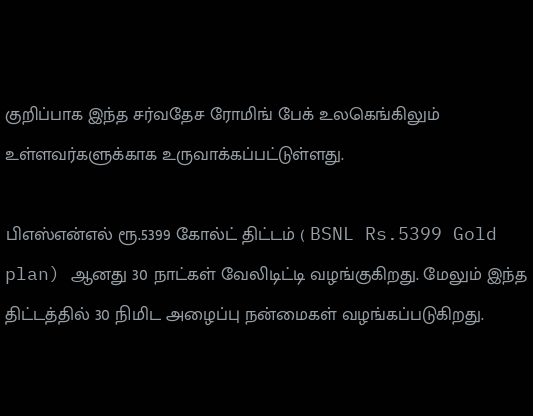குறிப்பாக இந்த சர்வதேச ரோமிங் பேக் உலகெங்கிலும் உள்ளவர்களுக்காக உருவாக்கப்பட்டுள்ளது.

பிஎஸ்என்எல் ரூ.5399 கோல்ட் திட்டம் ( BSNL Rs.5399 Gold plan) ஆனது 30 நாட்கள் வேலிடிட்டி வழங்குகிறது. மேலும் இந்த திட்டத்தில் 30 நிமிட அழைப்பு நன்மைகள் வழங்கப்படுகிறது.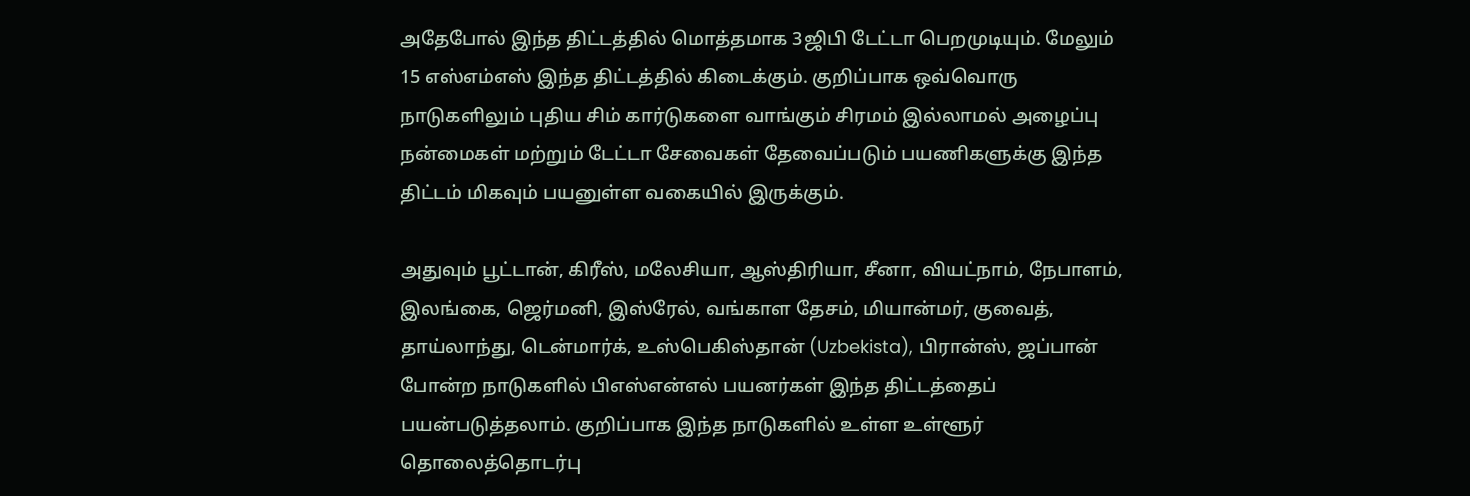அதேபோல் இந்த திட்டத்தில் மொத்தமாக 3ஜிபி டேட்டா பெறமுடியும். மேலும் 15 எஸ்எம்எஸ் இந்த திட்டத்தில் கிடைக்கும். குறிப்பாக ஒவ்வொரு நாடுகளிலும் புதிய சிம் கார்டுகளை வாங்கும் சிரமம் இல்லாமல் அழைப்பு நன்மைகள் மற்றும் டேட்டா சேவைகள் தேவைப்படும் பயணிகளுக்கு இந்த திட்டம் மிகவும் பயனுள்ள வகையில் இருக்கும்.

அதுவும் பூட்டான், கிரீஸ், மலேசியா, ஆஸ்திரியா, சீனா, வியட்நாம், நேபாளம், இலங்கை, ஜெர்மனி, இஸ்ரேல், வங்காள தேசம், மியான்மர், குவைத், தாய்லாந்து, டென்மார்க், உஸ்பெகிஸ்தான் (Uzbekista), பிரான்ஸ், ஜப்பான் போன்ற நாடுகளில் பிஎஸ்என்எல் பயனர்கள் இந்த திட்டத்தைப் பயன்படுத்தலாம். குறிப்பாக இந்த நாடுகளில் உள்ள உள்ளூர் தொலைத்தொடர்பு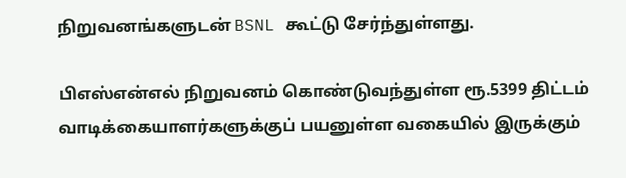நிறுவனங்களுடன் BSNL கூட்டு சேர்ந்துள்ளது.

பிஎஸ்என்எல் நிறுவனம் கொண்டுவந்துள்ள ரூ.5399 திட்டம் வாடிக்கையாளர்களுக்குப் பயனுள்ள வகையில் இருக்கும்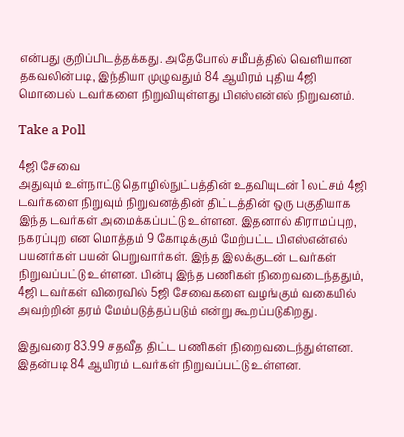என்பது குறிப்பிடத்தக்கது. அதேபோல் சமீபத்தில் வெளியான தகவலின்படி, இந்தியா முழுவதும் 84 ஆயிரம் புதிய 4ஜி மொபைல் டவர்களை நிறுவியுள்ளது பிஎஸ்என்எல் நிறுவனம்.

Take a Poll

4ஜி சேவை
அதுவும் உள்நாட்டு தொழில்நுட்பத்தின் உதவியுடன் 1 லட்சம் 4ஜி டவர்களை நிறுவும் நிறுவனத்தின் திட்டத்தின் ஒரு பகுதியாக இந்த டவர்கள் அமைக்கப்பட்டு உள்ளன. இதனால் கிராமப்புற, நகரப்புற என மொத்தம் 9 கோடிக்கும் மேற்பட்ட பிஎஸ்என்எல் பயனர்கள் பயன் பெறுவார்கள். இந்த இலக்குடன் டவர்கள் நிறுவப்பட்டு உள்ளன. பின்பு இந்த பணிகள் நிறைவடைந்ததும், 4ஜி டவர்கள் விரைவில் 5ஜி சேவைகளை வழங்கும் வகையில் அவற்றின் தரம் மேம்படுத்தப்படும் என்று கூறப்படுகிறது.

இதுவரை 83.99 சதவீத திட்ட பணிகள் நிறைவடைந்துள்ளன. இதன்படி 84 ஆயிரம் டவர்கள் நிறுவப்பட்டு உள்ளன.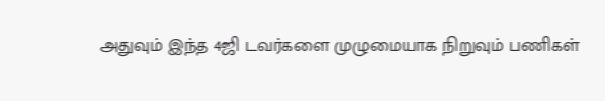அதுவும் இந்த 4ஜி டவர்களை முழுமையாக நிறுவும் பணிகள்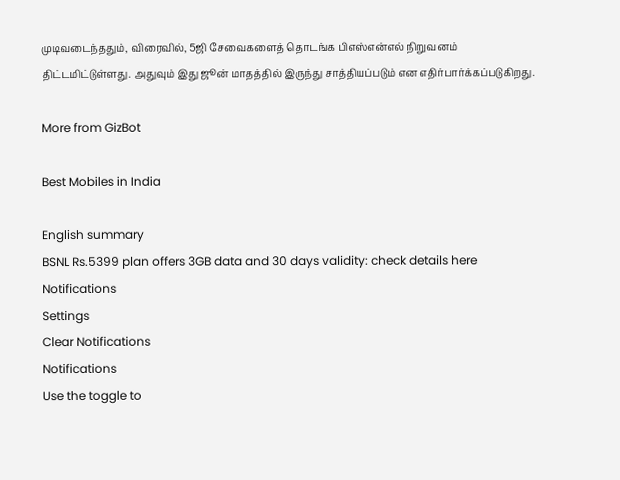முடிவடைந்ததும், விரைவில், 5ஜி சேவைகளைத் தொடங்க பிஎஸ்என்எல் நிறுவனம் திட்டமிட்டுள்ளது. அதுவும் இது ஜூன் மாதத்தில் இருந்து சாத்தியப்படும் என எதிர்பார்க்கப்படுகிறது.

More from GizBot

Best Mobiles in India

English summary
BSNL Rs.5399 plan offers 3GB data and 30 days validity: check details here
Notifications
Settings
Clear Notifications
Notifications
Use the toggle to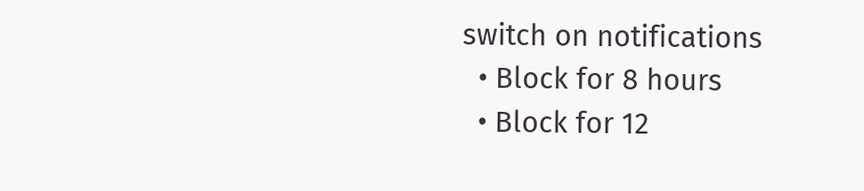switch on notifications
  • Block for 8 hours
  • Block for 12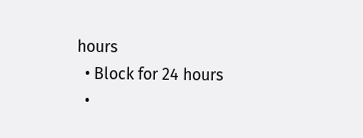hours
  • Block for 24 hours
  •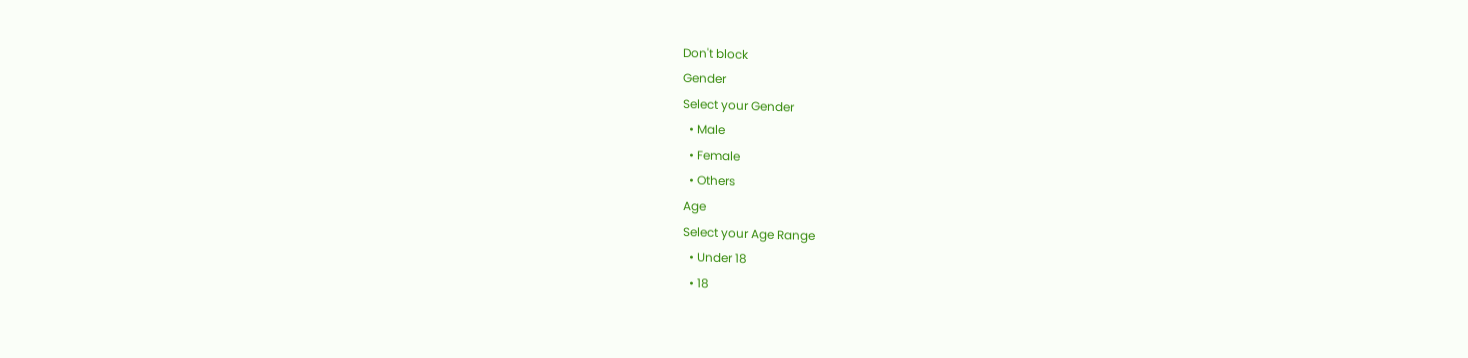Don't block
Gender
Select your Gender
  • Male
  • Female
  • Others
Age
Select your Age Range
  • Under 18
  • 18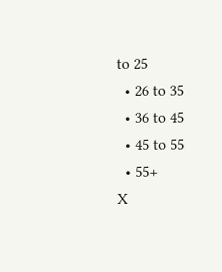to 25
  • 26 to 35
  • 36 to 45
  • 45 to 55
  • 55+
X